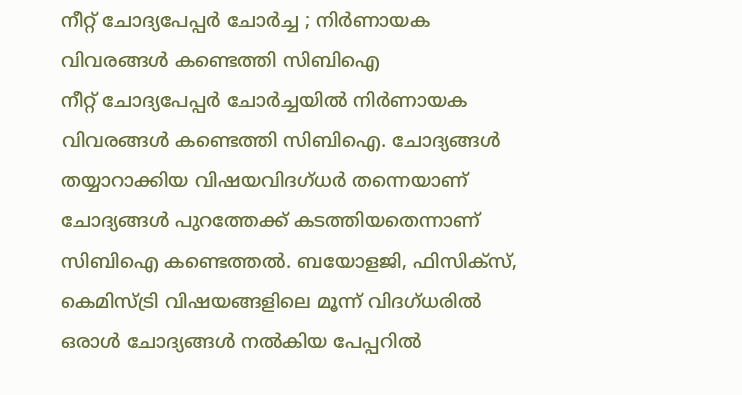നീറ്റ് ചോദ്യപേപ്പർ ചോർച്ച ; നിർണായക വിവരങ്ങൾ കണ്ടെത്തി സിബിഐ
നീറ്റ് ചോദ്യപേപ്പർ ചോർച്ചയിൽ നിർണായക വിവരങ്ങൾ കണ്ടെത്തി സിബിഐ. ചോദ്യങ്ങൾ തയ്യാറാക്കിയ വിഷയവിദഗ്ധർ തന്നെയാണ് ചോദ്യങ്ങൾ പുറത്തേക്ക് കടത്തിയതെന്നാണ് സിബിഐ കണ്ടെത്തൽ. ബയോളജി, ഫിസിക്സ്, കെമിസ്ട്രി വിഷയങ്ങളിലെ മൂന്ന് വിദഗ്ധരിൽ ഒരാൾ ചോദ്യങ്ങൾ നൽകിയ പേപ്പറിൽ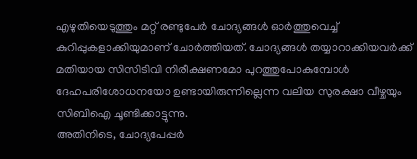എഴുതിയെടുത്തും മറ്റ് രണ്ടുപേർ ചോദ്യങ്ങൾ ഓർത്തുവെച്ച് കുറിപ്പുകളാക്കിയുമാണ് ചോർത്തിയത്. ചോദ്യങ്ങൾ തയ്യാറാക്കിയവർക്ക് മതിയായ സിസിടിവി നിരീക്ഷണമോ പുറത്തുപോകുമ്പോൾ ദേഹപരിശോധനയോ ഉണ്ടായിരുന്നില്ലെന്ന വലിയ സുരക്ഷാ വീഴ്ചയും സിബിഐ ചൂണ്ടിക്കാട്ടുന്നു.
അതിനിടെ, ചോദ്യപേപ്പർ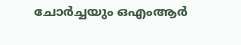ചോർച്ചയും ഒഎംആർ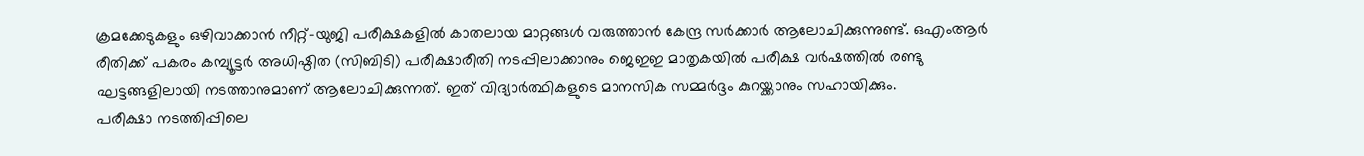ക്രമക്കേടുകളും ഒഴിവാക്കാൻ നീറ്റ്-യുജി പരീക്ഷകളിൽ കാതലായ മാറ്റങ്ങൾ വരുത്താൻ കേന്ദ്ര സർക്കാർ ആലോചിക്കുന്നുണ്ട്. ഒഎംആർ രീതിക്ക് പകരം കമ്പ്യൂട്ടർ അധിഷ്ഠിത (സിബിടി) പരീക്ഷാരീതി നടപ്പിലാക്കാനും ജെഇഇ മാതൃകയിൽ പരീക്ഷ വർഷത്തിൽ രണ്ടു ഘട്ടങ്ങളിലായി നടത്താനുമാണ് ആലോചിക്കുന്നത്. ഇത് വിദ്യാർത്ഥികളുടെ മാനസിക സമ്മർദ്ദം കുറയ്ക്കാനും സഹായിക്കും.
പരീക്ഷാ നടത്തിപ്പിലെ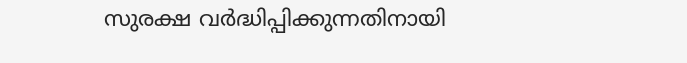സുരക്ഷ വർദ്ധിപ്പിക്കുന്നതിനായി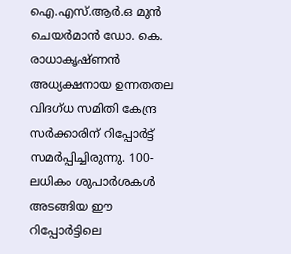ഐ.എസ്.ആർ.ഒ മുൻ ചെയർമാൻ ഡോ. കെ. രാധാകൃഷ്ണൻ അധ്യക്ഷനായ ഉന്നതതല വിദഗ്ധ സമിതി കേന്ദ്ര സർക്കാരിന് റിപ്പോർട്ട് സമർപ്പിച്ചിരുന്നു. 100-ലധികം ശുപാർശകൾ അടങ്ങിയ ഈ റിപ്പോർട്ടിലെ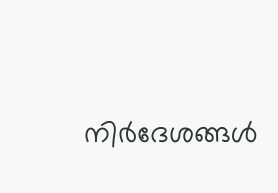നിർദേശങ്ങൾ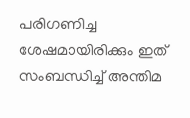പരിഗണിച്ച ശേഷമായിരിക്കും ഇത് സംബന്ധിച്ച് അന്തിമ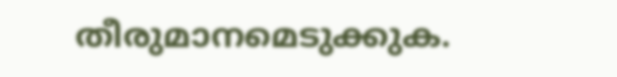തീരുമാനമെടുക്കുക.